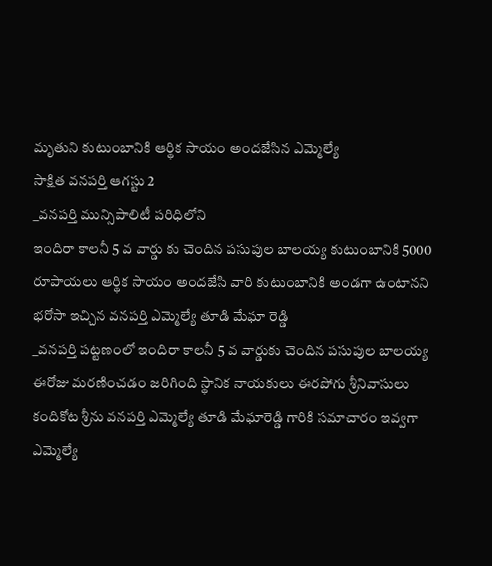మృతుని కుటుంబానికి ఆర్థిక సాయం అందజేసిన ఎమ్మెల్యే
సాక్షిత వనపర్తి ఆగస్టు 2
_వనపర్తి మున్సిపాలిటీ పరిధిలోని
ఇందిరా కాలనీ 5 వ వార్డు కు చెందిన పసుపుల బాలయ్య కుటుంబానికి 5000 రూపాయలు ఆర్థిక సాయం అందజేసి వారి కుటుంబానికి అండగా ఉంటానని భరోసా ఇచ్చిన వనపర్తి ఎమ్మెల్యే తూడి మేఘా రెడ్డి
_వనపర్తి పట్టణంలో ఇందిరా కాలనీ 5 వ వార్డుకు చెందిన పసుపుల బాలయ్య ఈరోజు మరణించడం జరిగింది స్థానిక నాయకులు ఈరపోగు శ్రీనివాసులు కందికోట శ్రీను వనపర్తి ఎమ్మెల్యే తూడి మేఘారెడ్డి గారికి సమాచారం ఇవ్వగా ఎమ్మెల్యే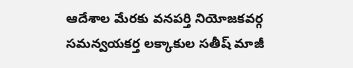ఆదేశాల మేరకు వనపర్తి నియోజకవర్గ సమన్వయకర్త లక్కాకుల సతీష్ మాజీ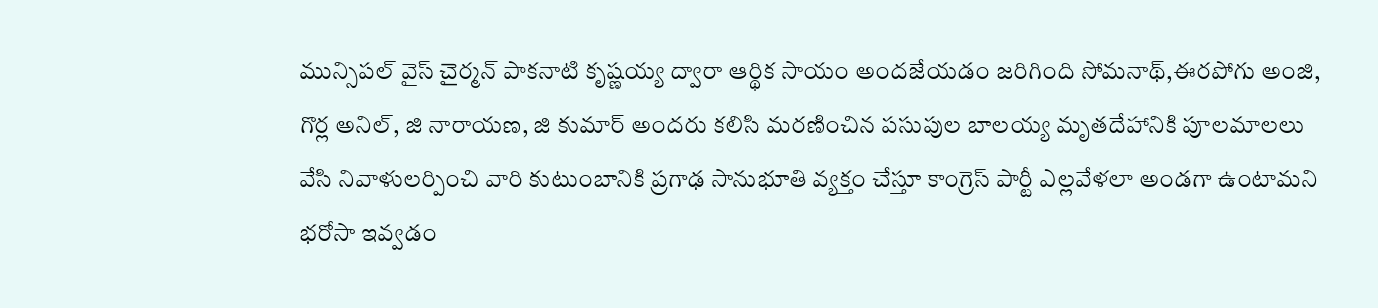మున్సిపల్ వైస్ చైర్మన్ పాకనాటి కృష్ణయ్య ద్వారా ఆర్థిక సాయం అందజేయడం జరిగింది సోమనాథ్,ఈరపోగు అంజి, గొర్ల అనిల్, జి నారాయణ, జి కుమార్ అందరు కలిసి మరణించిన పసుపుల బాలయ్య మృతదేహానికి పూలమాలలు వేసి నివాళులర్పించి వారి కుటుంబానికి ప్రగాఢ సానుభూతి వ్యక్తం చేస్తూ కాంగ్రెస్ పార్టీ ఎల్లవేళలా అండగా ఉంటామని భరోసా ఇవ్వడం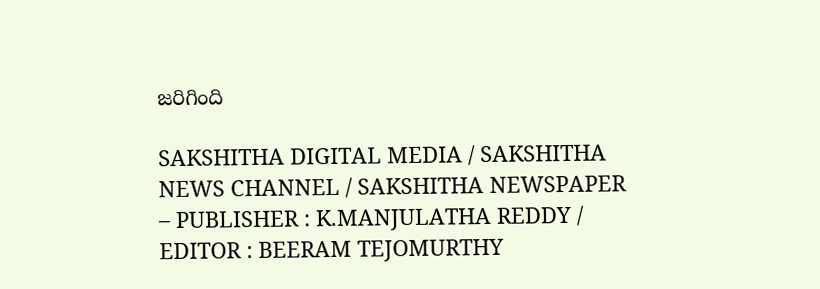జరిగింది

SAKSHITHA DIGITAL MEDIA / SAKSHITHA NEWS CHANNEL / SAKSHITHA NEWSPAPER – PUBLISHER : K.MANJULATHA REDDY / EDITOR : BEERAM TEJOMURTHY